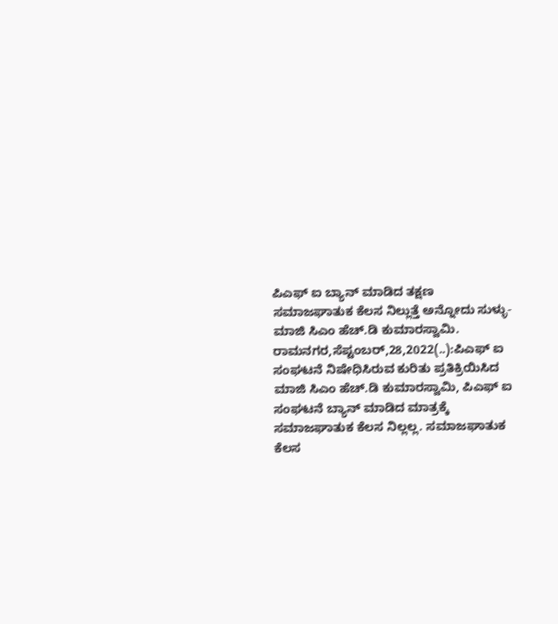ಪಿಎಫ್ ಐ ಬ್ಯಾನ್ ಮಾಡಿದ ತಕ್ಷಣ ಸಮಾಜಘಾತುಕ ಕೆಲಸ ನಿಲ್ಲುತ್ತೆ ಅನ್ನೋದು ಸುಳ್ಳು- ಮಾಜಿ ಸಿಎಂ ಹೆಚ್.ಡಿ ಕುಮಾರಸ್ವಾಮಿ. ರಾಮನಗರ,ಸೆಪ್ಟಂಬರ್,28,2022(..):ಪಿಎಫ್ ಐ ಸಂಘಟನೆ ನಿಷೇಧಿಸಿರುವ ಕುರಿತು ಪ್ರತಿಕ್ರಿಯಿಸಿದ ಮಾಜಿ ಸಿಎಂ ಹೆಚ್.ಡಿ ಕುಮಾರಸ್ವಾಮಿ, ಪಿಎಫ್ ಐ ಸಂಘಟನೆ ಬ್ಯಾನ್ ಮಾಡಿದ ಮಾತ್ರಕ್ಕೆ ಸಮಾಜಘಾತುಕ ಕೆಲಸ ನಿಲ್ಲಲ್ಲ. ಸಮಾಜಘಾತುಕ ಕೆಲಸ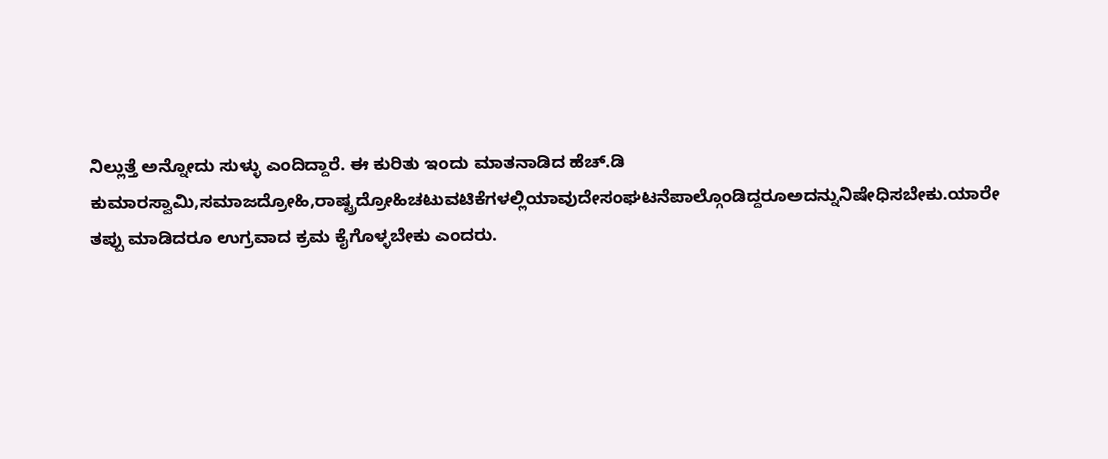ನಿಲ್ಲುತ್ತೆ ಅನ್ನೋದು ಸುಳ್ಳು ಎಂದಿದ್ದಾರೆ. ಈ ಕುರಿತು ಇಂದು ಮಾತನಾಡಿದ ಹೆಚ್.ಡಿ ಕುಮಾರಸ್ವಾಮಿ,ಸಮಾಜದ್ರೋಹಿ,ರಾಷ್ಟ್ರದ್ರೋಹಿಚಟುವಟಿಕೆಗಳಲ್ಲಿಯಾವುದೇಸಂಘಟನೆಪಾಲ್ಗೊಂಡಿದ್ದರೂಅದನ್ನುನಿಷೇಧಿಸಬೇಕು.ಯಾರೇ ತಪ್ಪು ಮಾಡಿದರೂ ಉಗ್ರವಾದ ಕ್ರಮ ಕೈಗೊಳ್ಳಬೇಕು ಎಂದರು.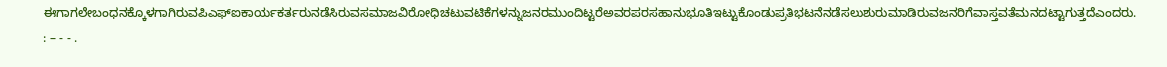ಈಗಾಗಲೇಬಂಧನಕ್ಕೊಳಗಾಗಿರುವಪಿಎಫ್‌ಐಕಾರ್ಯಕರ್ತರುನಡೆಸಿರುವಸಮಾಜವಿರೋಧಿಚಟುವಟಿಕೆಗಳನ್ನುಜನರಮುಂದಿಟ್ಟರೆಅವರಪರಸಹಾನುಭೂತಿಇಟ್ಟುಕೊಂಡುಪ್ರತಿಭಟನೆನಡೆಸಲುಶುರುಮಾಡಿರುವಜನರಿಗೆವಾಸ್ತವತೆಮನದಟ್ಟಾಗುತ್ತದೆಎಂದರು. : – - - .